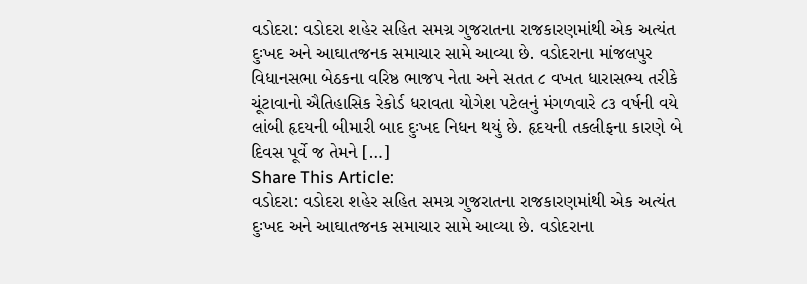વડોદરા: વડોદરા શહેર સહિત સમગ્ર ગુજરાતના રાજકારણમાંથી એક અત્યંત દુઃખદ અને આઘાતજનક સમાચાર સામે આવ્યા છે. વડોદરાના માંજલપુર વિધાનસભા બેઠકના વરિષ્ઠ ભાજપ નેતા અને સતત ૮ વખત ધારાસભ્ય તરીકે ચૂંટાવાનો ઐતિહાસિક રેકોર્ડ ધરાવતા યોગેશ પટેલનું મંગળવારે ૮૩ વર્ષની વયે લાંબી હૃદયની બીમારી બાદ દુઃખદ નિધન થયું છે. હૃદયની તકલીફના કારણે બે દિવસ પૂર્વે જ તેમને […]
Share This Article:
વડોદરા: વડોદરા શહેર સહિત સમગ્ર ગુજરાતના રાજકારણમાંથી એક અત્યંત દુઃખદ અને આઘાતજનક સમાચાર સામે આવ્યા છે. વડોદરાના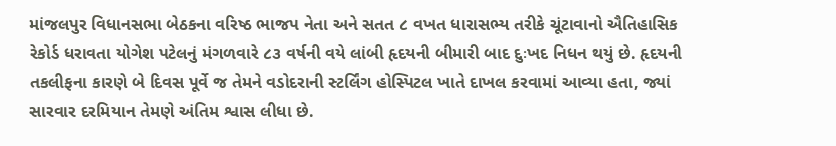માંજલપુર વિધાનસભા બેઠકના વરિષ્ઠ ભાજપ નેતા અને સતત ૮ વખત ધારાસભ્ય તરીકે ચૂંટાવાનો ઐતિહાસિક રેકોર્ડ ધરાવતા યોગેશ પટેલનું મંગળવારે ૮૩ વર્ષની વયે લાંબી હૃદયની બીમારી બાદ દુઃખદ નિધન થયું છે. હૃદયની તકલીફના કારણે બે દિવસ પૂર્વે જ તેમને વડોદરાની સ્ટર્લિંગ હોસ્પિટલ ખાતે દાખલ કરવામાં આવ્યા હતા, જ્યાં સારવાર દરમિયાન તેમણે અંતિમ શ્વાસ લીધા છે.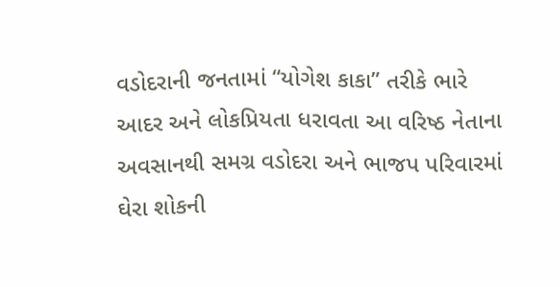વડોદરાની જનતામાં “યોગેશ કાકા” તરીકે ભારે આદર અને લોકપ્રિયતા ધરાવતા આ વરિષ્ઠ નેતાના અવસાનથી સમગ્ર વડોદરા અને ભાજપ પરિવારમાં ઘેરા શોકની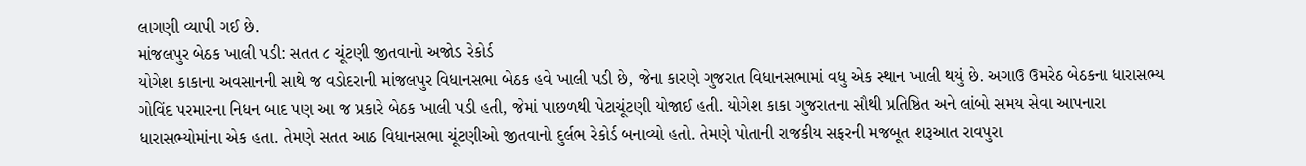લાગણી વ્યાપી ગઈ છે.
માંજલપુર બેઠક ખાલી પડી: સતત ૮ ચૂંટણી જીતવાનો અજોડ રેકોર્ડ
યોગેશ કાકાના અવસાનની સાથે જ વડોદરાની માંજલપુર વિધાનસભા બેઠક હવે ખાલી પડી છે, જેના કારણે ગુજરાત વિધાનસભામાં વધુ એક સ્થાન ખાલી થયું છે. અગાઉ ઉમરેઠ બેઠકના ધારાસભ્ય ગોવિંદ પરમારના નિધન બાદ પણ આ જ પ્રકારે બેઠક ખાલી પડી હતી, જેમાં પાછળથી પેટાચૂંટણી યોજાઈ હતી. યોગેશ કાકા ગુજરાતના સૌથી પ્રતિષ્ઠિત અને લાંબો સમય સેવા આપનારા ધારાસભ્યોમાંના એક હતા. તેમણે સતત આઠ વિધાનસભા ચૂંટણીઓ જીતવાનો દુર્લભ રેકોર્ડ બનાવ્યો હતો. તેમણે પોતાની રાજકીય સફરની મજબૂત શરૂઆત રાવપુરા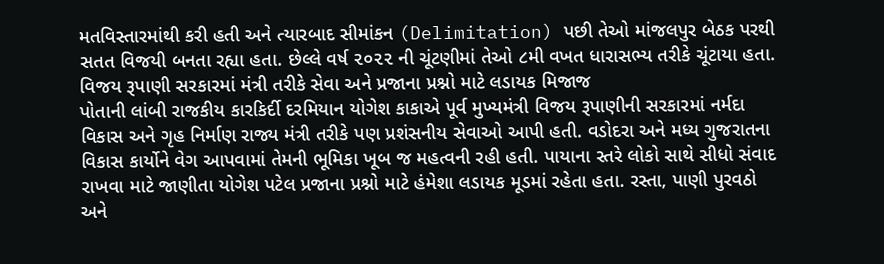મતવિસ્તારમાંથી કરી હતી અને ત્યારબાદ સીમાંકન (Delimitation) પછી તેઓ માંજલપુર બેઠક પરથી સતત વિજયી બનતા રહ્યા હતા. છેલ્લે વર્ષ ૨૦૨૨ ની ચૂંટણીમાં તેઓ ૮મી વખત ધારાસભ્ય તરીકે ચૂંટાયા હતા.
વિજય રૂપાણી સરકારમાં મંત્રી તરીકે સેવા અને પ્રજાના પ્રશ્નો માટે લડાયક મિજાજ
પોતાની લાંબી રાજકીય કારકિર્દી દરમિયાન યોગેશ કાકાએ પૂર્વ મુખ્યમંત્રી વિજય રૂપાણીની સરકારમાં નર્મદા વિકાસ અને ગૃહ નિર્માણ રાજ્ય મંત્રી તરીકે પણ પ્રશંસનીય સેવાઓ આપી હતી. વડોદરા અને મધ્ય ગુજરાતના વિકાસ કાર્યોને વેગ આપવામાં તેમની ભૂમિકા ખૂબ જ મહત્વની રહી હતી. પાયાના સ્તરે લોકો સાથે સીધો સંવાદ રાખવા માટે જાણીતા યોગેશ પટેલ પ્રજાના પ્રશ્નો માટે હંમેશા લડાયક મૂડમાં રહેતા હતા. રસ્તા, પાણી પુરવઠો અને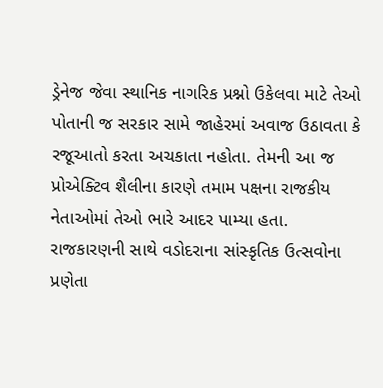ડ્રેનેજ જેવા સ્થાનિક નાગરિક પ્રશ્નો ઉકેલવા માટે તેઓ પોતાની જ સરકાર સામે જાહેરમાં અવાજ ઉઠાવતા કે રજૂઆતો કરતા અચકાતા નહોતા. તેમની આ જ પ્રોએક્ટિવ શૈલીના કારણે તમામ પક્ષના રાજકીય નેતાઓમાં તેઓ ભારે આદર પામ્યા હતા.
રાજકારણની સાથે વડોદરાના સાંસ્કૃતિક ઉત્સવોના પ્રણેતા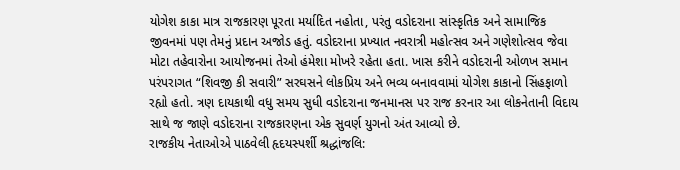યોગેશ કાકા માત્ર રાજકારણ પૂરતા મર્યાદિત નહોતા, પરંતુ વડોદરાના સાંસ્કૃતિક અને સામાજિક જીવનમાં પણ તેમનું પ્રદાન અજોડ હતું. વડોદરાના પ્રખ્યાત નવરાત્રી મહોત્સવ અને ગણેશોત્સવ જેવા મોટા તહેવારોના આયોજનમાં તેઓ હંમેશા મોખરે રહેતા હતા. ખાસ કરીને વડોદરાની ઓળખ સમાન પરંપરાગત “શિવજી કી સવારી” સરઘસને લોકપ્રિય અને ભવ્ય બનાવવામાં યોગેશ કાકાનો સિંહફાળો રહ્યો હતો. ત્રણ દાયકાથી વધુ સમય સુધી વડોદરાના જનમાનસ પર રાજ કરનાર આ લોકનેતાની વિદાય સાથે જ જાણે વડોદરાના રાજકારણના એક સુવર્ણ યુગનો અંત આવ્યો છે.
રાજકીય નેતાઓએ પાઠવેલી હૃદયસ્પર્શી શ્રદ્ધાંજલિ: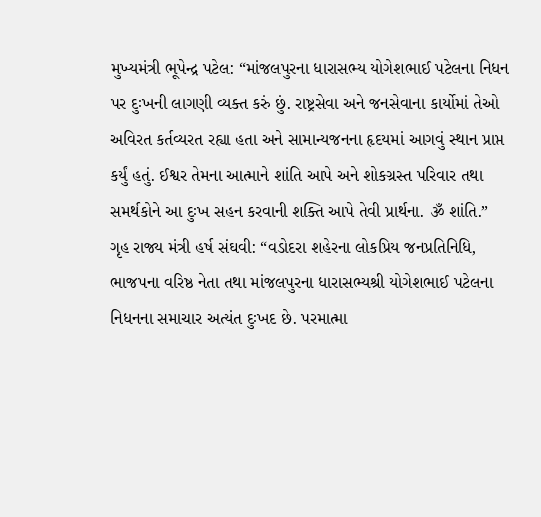મુખ્યમંત્રી ભૂપેન્દ્ર પટેલ: “માંજલપુરના ધારાસભ્ય યોગેશભાઈ પટેલના નિધન પર દુઃખની લાગણી વ્યક્ત કરું છું. રાષ્ટ્રસેવા અને જનસેવાના કાર્યોમાં તેઓ અવિરત કર્તવ્યરત રહ્યા હતા અને સામાન્યજનના હૃદયમાં આગવું સ્થાન પ્રાપ્ત કર્યું હતું. ઈશ્વર તેમના આત્માને શાંતિ આપે અને શોકગ્રસ્ત પરિવાર તથા સમર્થકોને આ દુઃખ સહન કરવાની શક્તિ આપે તેવી પ્રાર્થના. ૐ શાંતિ.”
ગૃહ રાજ્ય મંત્રી હર્ષ સંઘવી: “વડોદરા શહેરના લોકપ્રિય જનપ્રતિનિધિ, ભાજપના વરિષ્ઠ નેતા તથા માંજલપુરના ધારાસભ્યશ્રી યોગેશભાઈ પટેલના નિધનના સમાચાર અત્યંત દુઃખદ છે. પરમાત્મા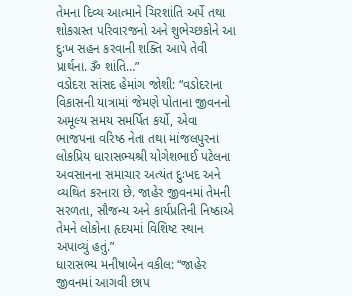તેમના દિવ્ય આત્માને ચિરશાંતિ અર્પે તથા શોકગ્રસ્ત પરિવારજનો અને શુભેચ્છકોને આ દુઃખ સહન કરવાની શક્તિ આપે તેવી પ્રાર્થના. ૐ શાંતિ…”
વડોદરા સાંસદ હેમાંગ જોશી: “વડોદરાના વિકાસની યાત્રામાં જેમણે પોતાના જીવનનો અમૂલ્ય સમય સમર્પિત કર્યો, એવા ભાજપના વરિષ્ઠ નેતા તથા માંજલપુરના લોકપ્રિય ધારાસભ્યશ્રી યોગેશભાઈ પટેલના અવસાનના સમાચાર અત્યંત દુઃખદ અને વ્યથિત કરનારા છે. જાહેર જીવનમાં તેમની સરળતા, સૌજન્ય અને કાર્યપ્રતિની નિષ્ઠાએ તેમને લોકોના હૃદયમાં વિશિષ્ટ સ્થાન અપાવ્યું હતું.”
ધારાસભ્ય મનીષાબેન વકીલ: “જાહેર જીવનમાં આગવી છાપ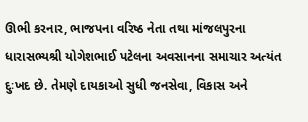ઊભી કરનાર, ભાજપના વરિષ્ઠ નેતા તથા માંજલપુરના ધારાસભ્યશ્રી યોગેશભાઈ પટેલના અવસાનના સમાચાર અત્યંત દુઃખદ છે. તેમણે દાયકાઓ સુધી જનસેવા, વિકાસ અને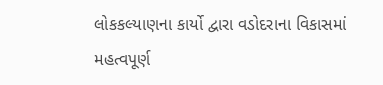લોકકલ્યાણના કાર્યો દ્વારા વડોદરાના વિકાસમાં મહત્વપૂર્ણ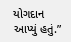યોગદાન આપ્યું હતું.”